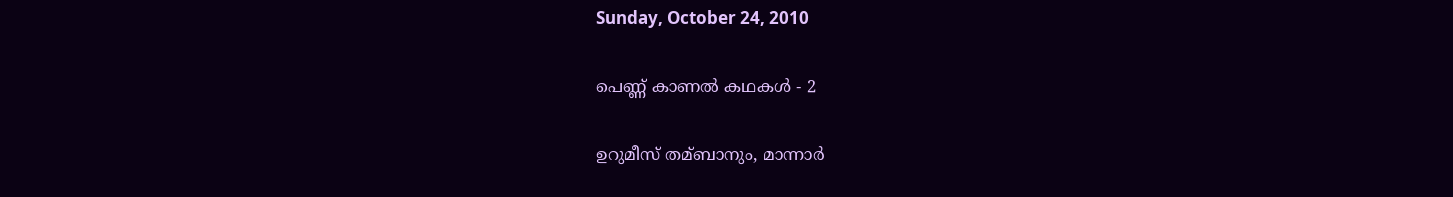Sunday, October 24, 2010

പെണ്ണ് കാണല്‍ കഥകള്‍ - 2

ഉറുമീസ് തമ്ബാനും, മാന്നാര്‍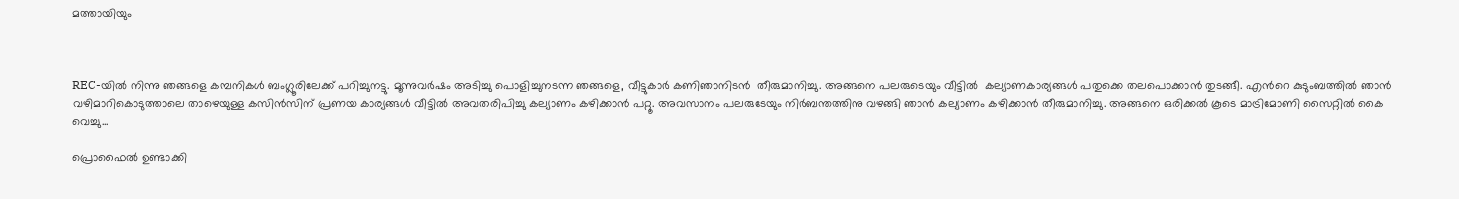മത്തായിയും



REC-യില്‍ നിന്നു ഞങ്ങളെ കമ്പനികള്‍ ബംഗ്ലൂരിലേക്ക് പറിച്ചുനട്ടു. മൂന്നുവര്‍ഷം അടിച്ചു പൊളിച്ചുനടന്ന ഞങ്ങളെ, വീട്ടുകാര്‍ കണിഞാനിടൻ  തീരുമാനിച്ചു. അങ്ങനെ പലരുടെയും വീട്ടിൽ  കല്യാണകാര്യങ്ങൾ പതുക്കെ തലപൊക്കാൻ തുടങ്ങീ. എൻറെ കുടുംബത്തില്‍ ഞാന്‍ വഴിമാറികൊടുത്താലെ താഴെയുള്ള കസിന്‍സിന് പ്രണയ കാര്യങ്ങള്‍ വീട്ടില്‍ അവതരിപിച്ചു കല്യാണം കഴിക്കാന്‍ പറ്റൂ. അവസാനം പലരുടേയും നിര്‍ബന്തത്തിനു വഴങ്ങി ഞാൻ കല്യാണം കഴിക്കാന്‍ തീരുമാനിച്ചു. അങ്ങനെ ഒരിക്കല്‍ കൂടെ മാട്രിമോണി സൈറ്റില്‍ കൈ വെച്ചു...

പ്രൊഫൈല്‍ ഉണ്ടാക്കി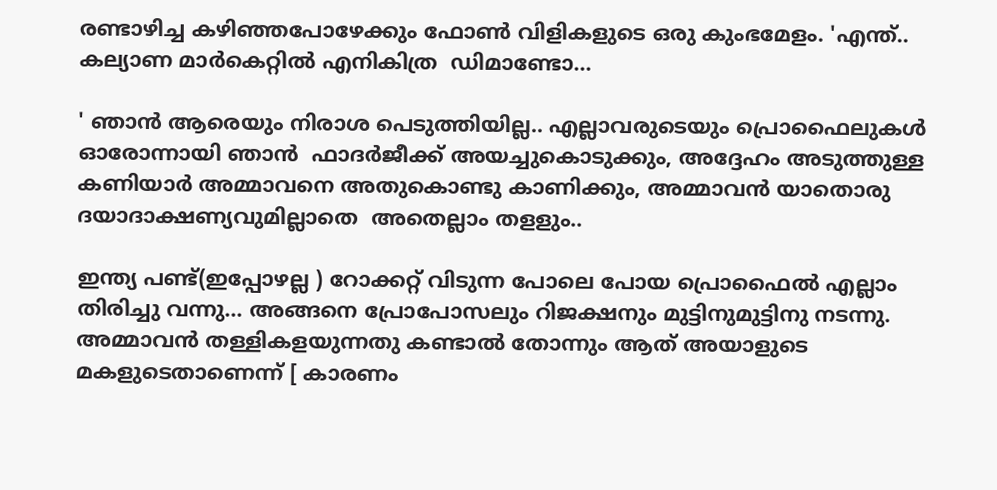രണ്ടാഴിച്ച കഴിഞ്ഞപോഴേക്കും ഫോണ്‍ വിളികളുടെ ഒരു കുംഭമേളം. 'എന്ത്.. കല്യാണ മാര്‍കെറ്റില്‍ എനികിത്ര  ഡിമാണ്ടോ...

' ഞാന്‍ ആരെയും നിരാശ പെടുത്തിയില്ല.. എല്ലാവരുടെയും പ്രൊഫൈലുകൾ ഓരോന്നായി ഞാന്‍  ഫാദർജീക്ക് അയച്ചുകൊടുക്കും, അദ്ദേഹം അടുത്തുള്ള കണിയാര്‍ അമ്മാവനെ അതുകൊണ്ടു കാണിക്കും, അമ്മാവന്‍ യാതൊരു ദയാദാക്ഷണ്യവുമില്ലാതെ  അതെല്ലാം തളളും..

ഇന്ത്യ പണ്ട്(ഇപ്പോഴല്ല ) റോക്കറ്റ് വിടുന്ന പോലെ പോയ പ്രൊഫൈല്‍ എല്ലാം തിരിച്ചു വന്നു... അങ്ങനെ പ്രോപോസലും റിജക്ഷനും മുട്ടിനുമുട്ടിനു നടന്നു. അമ്മാവന്‍ തള്ളികളയുന്നതു കണ്ടാല്‍ തോന്നും ആത് അയാളുടെ മകളുടെതാണെന്ന് [ കാരണം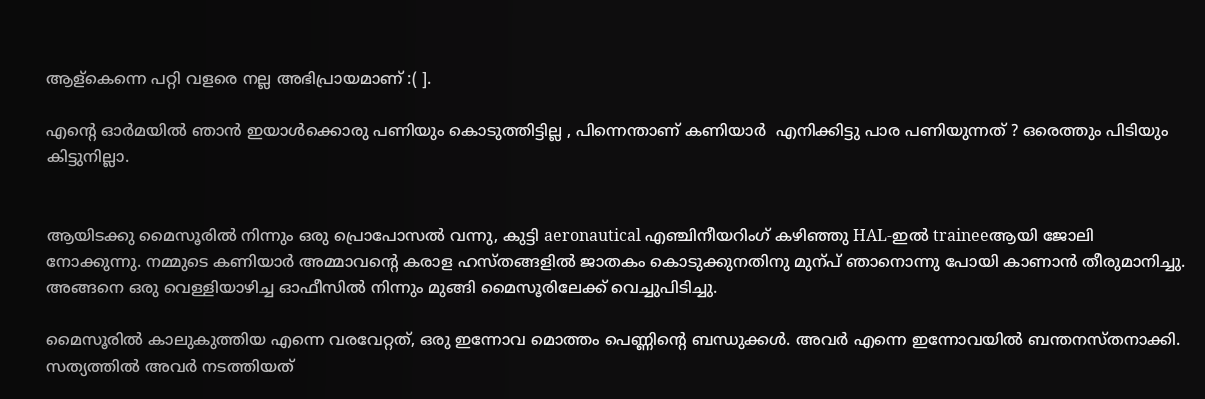ആള്കെന്നെ പറ്റി വളരെ നല്ല അഭിപ്രായമാണ് :( ].

എന്റെ ഓര്‍മയില്‍ ഞാന്‍ ഇയാള്‍ക്കൊരു പണിയും കൊടുത്തിട്ടില്ല , പിന്നെന്താണ് കണിയാർ  എനിക്കിട്ടു പാര പണിയുന്നത് ? ഒരെത്തും പിടിയും കിട്ടുനില്ലാ.


ആയിടക്കു മൈസൂരില്‍ നിന്നും ഒരു പ്രൊപോസല്‍ വന്നു, കുട്ടി aeronautical എഞ്ചിനീയറിംഗ് കഴിഞ്ഞു HAL-ഇല്‍ traineeആയി ജോലി നോക്കുന്നു. നമ്മുടെ കണിയാര്‍ അമ്മാവന്റെ കരാള ഹസ്തങ്ങളില്‍ ജാതകം കൊടുക്കുനതിനു മുന്പ് ഞാനൊന്നു പോയി കാണാന്‍ തീരുമാനിച്ചു. അങ്ങനെ ഒരു വെള്ളിയാഴിച്ച ഓഫീസില്‍ നിന്നും മുങ്ങി മൈസൂരിലേക്ക് വെച്ചുപിടിച്ചു.

മൈസൂരില്‍ കാലുകുത്തിയ എന്നെ വരവേറ്റത്, ഒരു ഇന്നോവ മൊത്തം പെണ്ണിന്റെ ബന്ധുക്കള്‍. അവര്‍ എന്നെ ഇന്നോവയില്‍ ബന്തനസ്തനാക്കി. സത്യത്തില്‍ അവര്‍ നടത്തിയത്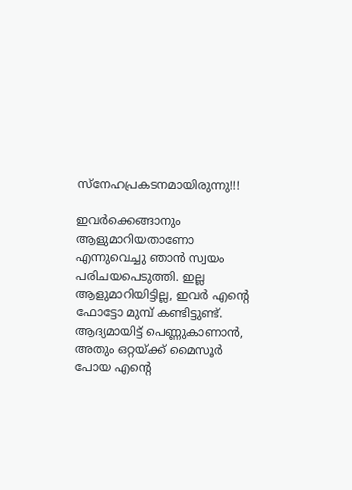സ്നേഹപ്രകടനമായിരുന്നു!!!

ഇവര്‍ക്കെങ്ങാനും ആളുമാറിയതാണോ എന്നുവെച്ചു ഞാന്‍ സ്വയം പരിചയപെടുത്തി. ഇല്ല ആളുമാറിയിട്ടില്ല, ഇവര്‍ എന്റെ ഫോട്ടോ മുമ്പ് കണ്ടിട്ടുണ്ട്. ആദ്യമായിട്ട് പെണ്ണുകാണാന്‍, അതും ഒറ്റയ്ക്ക് മൈസൂർ  പോയ എന്റെ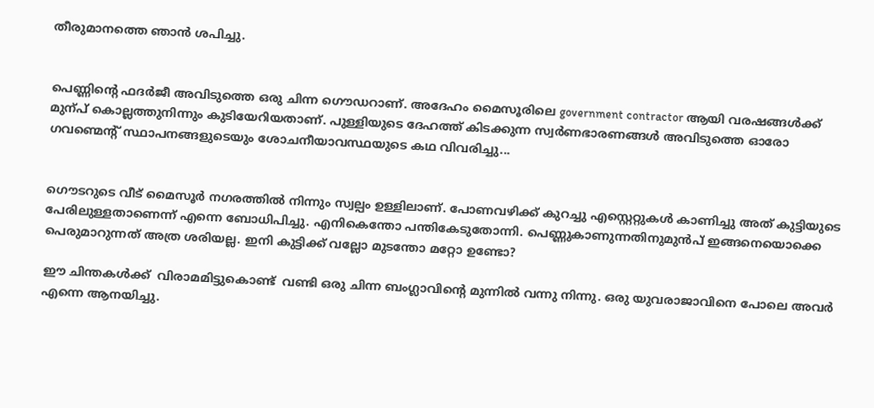തീരുമാനത്തെ ഞാന്‍ ശപിച്ചു.


പെണ്ണിന്റെ ഫദർജീ അവിടുത്തെ ഒരു ചിന്ന ഗൌഡറാണ്. അദേഹം മൈസൂരിലെ government contractor ആയി വരഷങ്ങള്‍ക്ക് മുന്പ് കൊല്ലത്തുനിന്നും കുടിയേറിയതാണ്. പുള്ളിയുടെ ദേഹത്ത് കിടക്കുന്ന സ്വര്‍ണഭാരണങ്ങള്‍ അവിടുത്തെ ഓരോ ഗവണ്മെന്റ് സ്ഥാപനങ്ങളുടെയും ശോചനീയാവസ്ഥയുടെ കഥ വിവരിച്ചു...


ഗൌടറുടെ വീട് മൈസൂർ നഗരത്തില്‍ നിന്നും സ്വല്പം ഉള്ളിലാണ്. പോണവഴിക്ക് കുറച്ചു എസ്റ്റെറ്റുകള്‍ കാണിച്ചു അത് കുട്ടിയുടെ പേരിലുള്ളതാണെന്ന് എന്നെ ബോധിപിച്ചു. എനികെന്തോ പന്തികേടുതോന്നി. പെണ്ണുകാണുന്നതിനുമുൻപ് ഇങ്ങനെയൊക്കെ പെരുമാറുന്നത് അത്ര ശരിയല്ല. ഇനി കുട്ടിക്ക് വല്ലോ മുടന്തോ മറ്റോ ഉണ്ടോ?

ഈ ചിന്തകൾക്ക്  വിരാമമിട്ടുകൊണ്ട്‌  വണ്ടി ഒരു ചിന്ന ബംഗ്ലാവിന്റെ മുന്നില്‍ വന്നു നിന്നു. ഒരു യുവരാജാവിനെ പോലെ അവര്‍ എന്നെ ആനയിച്ചു.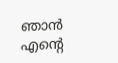ഞാന്‍ എന്റെ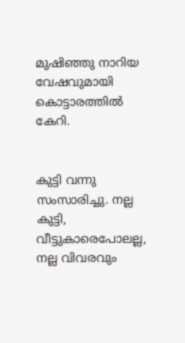മുഷിഞ്ഞു നാറിയ വേഷവുമായി കൊട്ടാരത്തില്‍ കേറി.


കുട്ടി വന്നു സംസാരിച്ചു. നല്ല കുട്ടി, വീട്ടുകാരെപോലല്ല, നല്ല വിവരവും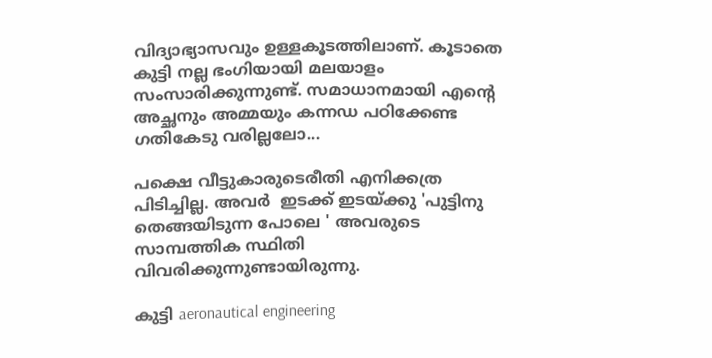വിദ്യാഭ്യാസവും ഉള്ളകൂടത്തിലാണ്. കൂടാതെ കുട്ടി നല്ല ഭംഗിയായി മലയാളം സംസാരിക്കുന്നുണ്ട്. സമാധാനമായി എന്റെ അച്ഛനും അമ്മയും കന്നഡ പഠിക്കേണ്ട ഗതികേടു വരില്ലലോ...

പക്ഷെ വീട്ടുകാരുടെരീതി എനിക്കത്ര പിടിച്ചില്ല. അവർ  ഇടക്ക് ഇടയ്ക്കു 'പുട്ടിനു തെങ്ങയിടുന്ന പോലെ ' അവരുടെ സാമ്പത്തിക സ്ഥിതി വിവരിക്കുന്നുണ്ടായിരുന്നു.

കുട്ടി aeronautical engineering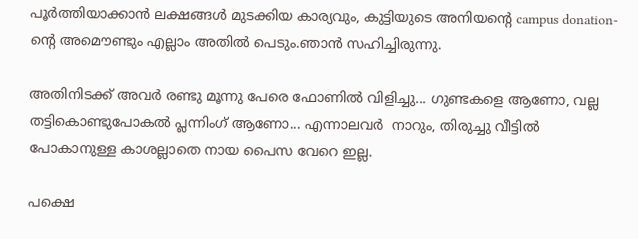പൂര്‍ത്തിയാക്കാന്‍ ലക്ഷങ്ങള്‍ മുടക്കിയ കാര്യവും, കുട്ടിയുടെ അനിയന്റെ campus donation-ന്റെ അമൌണ്ടും എല്ലാം അതില്‍ പെടും.ഞാന്‍ സഹിച്ചിരുന്നു.

അതിനിടക്ക് അവര്‍ രണ്ടു മൂന്നു പേരെ ഫോണില്‍ വിളിച്ചു... ഗുണ്ടകളെ ആണോ, വല്ല തട്ടികൊണ്ടുപോകല്‍ പ്ലന്നിംഗ് ആണോ... എന്നാലവർ  നാറും, തിരുച്ചു വീട്ടില്‍ പോകാനുള്ള കാശല്ലാതെ നായ പൈസ വേറെ ഇല്ല.

പക്ഷെ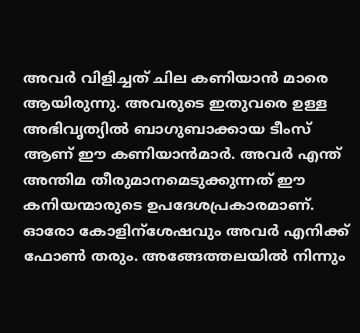അവര്‍ വിളിച്ചത് ചില കണിയാന്‍ മാരെ ആയിരുന്നു. അവരുടെ ഇതുവരെ ഉള്ള അഭിവൃത്യില്‍ ബാഗുബാക്കായ ടീംസ് ആണ് ഈ കണിയാന്‍മാര്‍. അവര്‍ എന്ത്  അന്തിമ തീരുമാനമെടുക്കുന്നത് ഈ കനിയന്മാരുടെ ഉപദേശപ്രകാരമാണ്. ഓരോ കോളിന്ശേഷവും അവര്‍ എനിക്ക് ഫോണ്‍ തരും. അങ്ങേത്തലയില്‍ നിന്നും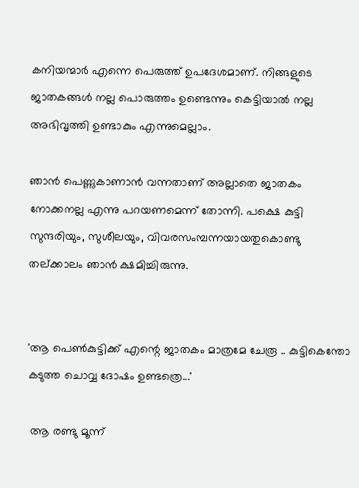കനിയന്മാര്‍ എന്നെ പെരുത്ത്‌ ഉപദേശമാണ്. നിങ്ങളുടെ ജാതകങ്ങള്‍ നല്ല പൊരുത്തം ഉണ്ടെന്നും കെട്ടിയാല്‍ നല്ല അഭിവൃത്തി ഉണ്ടാകും എന്നുമെല്ലാം.

ഞാന്‍ പെണ്ണുകാണാന്‍ വന്നതാണ് അല്ലാതെ ജാതകം നോക്കനല്ല എന്നു പറയണമെന്ന് തോന്നി. പക്ഷെ കുട്ടി സുന്ദരിയും, സുശീലയും, വിവരസംമ്പന്നയായതുകൊണ്ടു തല്ക്കാലം ഞാന്‍ ക്ഷമിച്ചിരുന്നു.


'ആ പെണ്‍കുട്ടിക്ക് എന്റെ ജാതകം മാത്രമേ ചേരൂ .. കുട്ടികെന്തോ കടുത്ത ചൊവ്വ ദോഷം ഉണ്ടത്രെ...'

 ആ രണ്ടു മൂന്ന്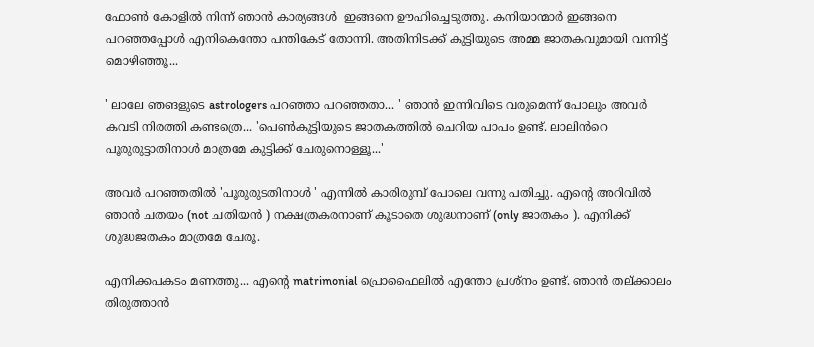ഫോണ്‍ കോളില്‍ നിന്ന് ഞാന്‍ കാര്യങ്ങൾ  ഇങ്ങനെ ഊഹിച്ചെടുത്തു. കനിയാന്മാര്‍ ഇങ്ങനെ പറഞ്ഞപ്പോള്‍ എനികെന്തോ പന്തികേട്‌ തോന്നി. അതിനിടക്ക് കുട്ടിയുടെ അമ്മ ജാതകവുമായി വന്നിട്ട് മൊഴിഞ്ഞൂ...

' ലാലേ ഞങളുടെ astrologers പറഞ്ഞാ പറഞ്ഞതാ... ' ഞാന്‍ ഇന്നിവിടെ വരുമെന്ന് പോലും അവര്‍ കവടി നിരത്തി കണ്ടത്രെ... 'പെണ്‍കുട്ടിയുടെ ജാതകത്തില്‍ ചെറിയ പാപം ഉണ്ട്. ലാലിൻറെ  പൂരുരുട്ടാതിനാള്‍ മാത്രമേ കുട്ടിക്ക് ചേരുനൊള്ളൂ...'

അവര്‍ പറഞ്ഞതില്‍ 'പൂരുരുടതിനാൾ ' എന്നില്‍ കാരിരുമ്പ് പോലെ വന്നു പതിച്ചു. എന്റെ അറിവില്‍ ഞാന്‍ ചതയം (not ചതിയന്‍ ) നക്ഷത്രകരനാണ് കൂടാതെ ശുദ്ധനാണ് (only ജാതകം ). എനിക്ക് ശുദ്ധജതകം മാത്രമേ ചേരൂ.

എനിക്കപകടം മണത്തു... എന്റെ matrimonial പ്രൊഫൈലില്‍ എന്തോ പ്രശ്നം ഉണ്ട്. ഞാന്‍ തല്ക്കാലം തിരുത്താന്‍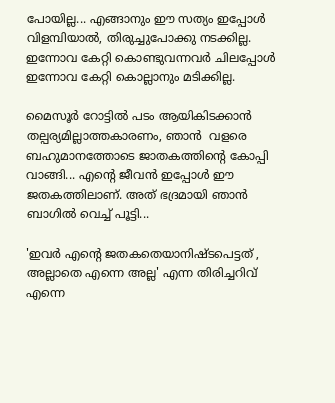പോയില്ല... എങ്ങാനും ഈ സത്യം ഇപ്പോള്‍ വിളമ്പിയാല്‍, തിരുച്ചുപോക്കു നടക്കില്ല. ഇന്നോവ കേറ്റി കൊണ്ടുവന്നവര്‍ ചിലപ്പോള്‍ ഇന്നോവ കേറ്റി കൊല്ലാനും മടിക്കില്ല.

മൈസൂര്‍ റോട്ടില്‍ പടം ആയികിടക്കാൻ  തല്പര്യമില്ലാത്തകാരണം, ഞാൻ  വളരെ ബഹുമാനത്തോടെ ജാതകത്തിന്റെ കോപ്പി വാങ്ങി... എന്റെ ജീവന്‍ ഇപ്പോള്‍ ഈ ജതകത്തിലാണ്. അത് ഭദ്രമായി ഞാന്‍ ബാഗില്‍ വെച്ച് പൂട്ടി...

'ഇവര്‍ എന്റെ ജതകതെയാനിഷ്ടപെട്ടത്‌ , അല്ലാതെ എന്നെ അല്ല' എന്ന തിരിച്ചറിവ് എന്നെ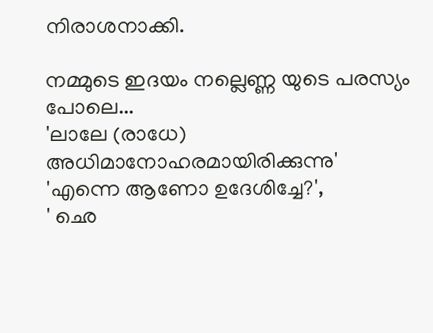നിരാശനാക്കി.

നമ്മുടെ ഇദയം നല്ലെണ്ണ യുടെ പരസ്യം പോലെ...
'ലാലേ (രാധേ) അധിമാനോഹരമായിരിക്കുന്നു'
'എന്നെ ആണോ ഉദേശിച്ചേ?',
' ഛെ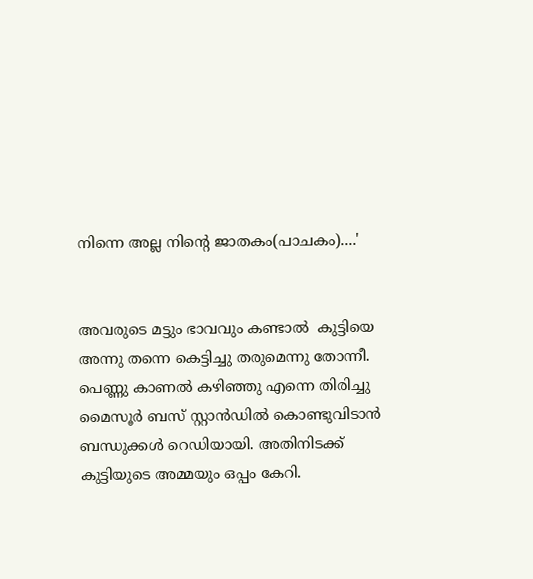നിന്നെ അല്ല നിന്റെ ജാതകം(പാചകം)....'


അവരുടെ മട്ടും ഭാവവും കണ്ടാൽ  കുട്ടിയെ അന്നു തന്നെ കെട്ടിച്ചു തരുമെന്നു തോന്നീ. പെണ്ണു കാണൽ കഴിഞ്ഞു എന്നെ തിരിച്ചു മൈസൂര്‍ ബസ് സ്റ്റാന്‍ഡില്‍ കൊണ്ടുവിടാന്‍ ബന്ധുക്കള്‍ റെഡിയായി. അതിനിടക്ക് കുട്ടിയുടെ അമ്മയും ഒപ്പം കേറി.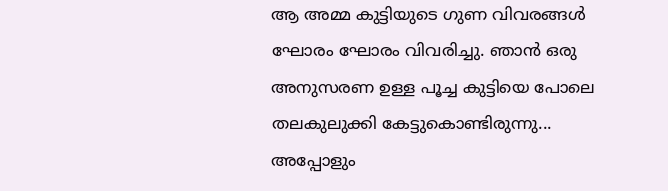ആ അമ്മ കുട്ടിയുടെ ഗുണ വിവരങ്ങള്‍ ഘോരം ഘോരം വിവരിച്ചു. ഞാന്‍ ഒരു അനുസരണ ഉള്ള പൂച്ച കുട്ടിയെ പോലെ തലകുലുക്കി കേട്ടുകൊണ്ടിരുന്നു... അപ്പോളും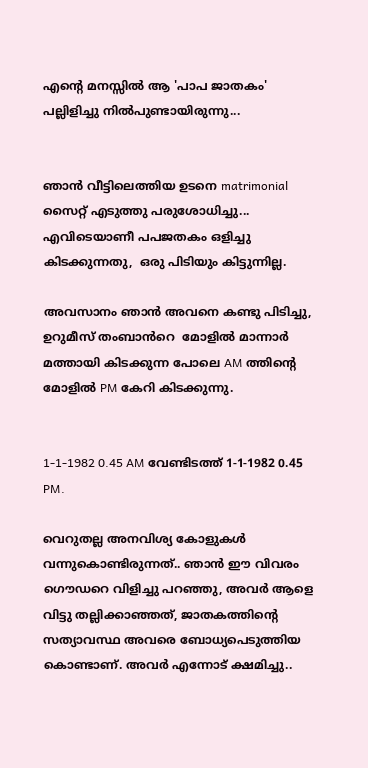എന്റെ മനസ്സില്‍ ആ 'പാപ ജാതകം' പല്ലിളിച്ചു നിൽപുണ്ടായിരുന്നു...


ഞാന്‍ വീട്ടിലെത്തിയ ഉടനെ matrimonial സൈറ്റ് എടുത്തു പരുശോധിച്ചു... എവിടെയാണീ പപജതകം ഒളിച്ചു കിടക്കുന്നതു,  ഒരു പിടിയും കിട്ടുന്നില്ല.

അവസാനം ഞാന്‍ അവനെ കണ്ടു പിടിച്ചു, ഉറുമീസ് തംബാൻറെ  മോളില്‍ മാന്നാര്‍ മത്തായി കിടക്കുന്ന പോലെ AM ത്തിന്റെ മോളില്‍ PM കേറി കിടക്കുന്നു.


1-1-1982 0.45 AM വേണ്ടിടത്ത് 1-1-1982 0.45 PM.

വെറുതല്ല അനവിശ്യ കോളുകള്‍ വന്നുകൊണ്ടിരുന്നത്‌.. ഞാന്‍ ഈ വിവരം ഗൌഡറെ വിളിച്ചു പറഞ്ഞു, അവര്‍ ആളെ വിട്ടു തല്ലിക്കാഞ്ഞത്, ജാതകത്തിന്റെ സത്യാവസ്ഥ അവരെ ബോധ്യപെടുത്തിയ കൊണ്ടാണ്. അവര്‍ എന്നോട് ക്ഷമിച്ചു..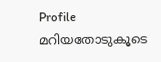Profile മറിയതോടുകൂടെ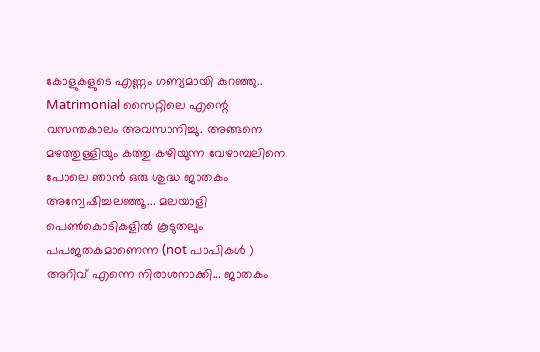കോളുകളുടെ എണ്ണം ഗണ്യമായി കുറഞ്ഞു.. Matrimonial സൈറ്റിലെ എന്റെ വസന്തകാലം അവസാനിച്ചു. അങ്ങനെ മഴത്തുള്ളിയും കത്തു കഴിയുന്ന വേഴാമ്പലിനെ പോലെ ഞാന്‍ ഒരു ശുദ്ധ ജാതകം അന്വേഷിച്ചലഞ്ഞൂ... മലയാളി പെണ്‍കൊടികളില്‍ കൂടുതലും പപജതകമാണെന്ന (not പാപികള്‍ ) അറിവ് എന്നെ നിരാശനാക്കി... ജാതകം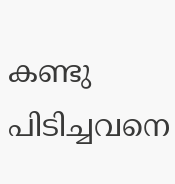കണ്ടു പിടിച്ചവനെ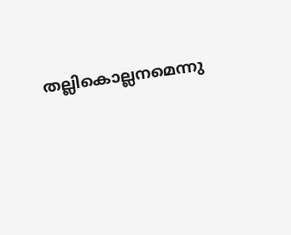തല്ലികൊല്ലനമെന്നു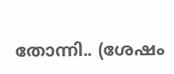തോന്നി.. (ശേഷം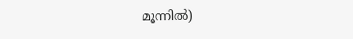മൂന്നില്‍)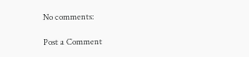No comments:

Post a Comment